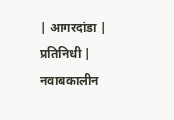| आगरदांडा | प्रतिनिधी |
नवाबकालीन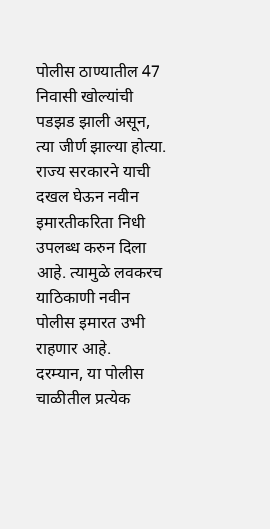पोलीस ठाण्यातील 47 निवासी खोल्यांची पडझड झाली असून, त्या जीर्ण झाल्या होत्या. राज्य सरकारने याची दखल घेऊन नवीन इमारतीकरिता निधी उपलब्ध करुन दिला आहे. त्यामुळे लवकरच याठिकाणी नवीन पोलीस इमारत उभी राहणार आहे.
दरम्यान, या पोलीस चाळीतील प्रत्येक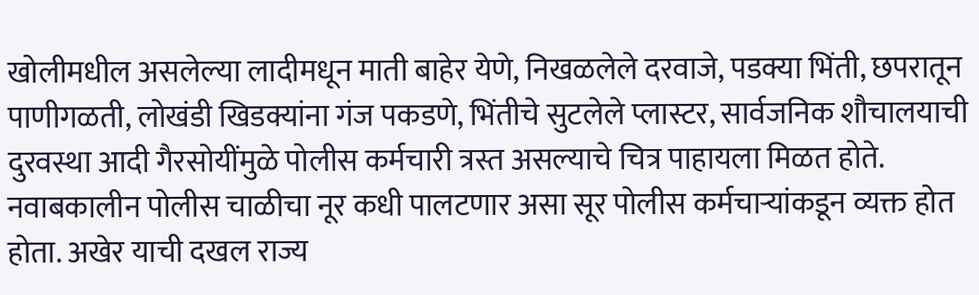खोलीमधील असलेल्या लादीमधून माती बाहेर येणे, निखळलेले दरवाजे, पडक्या भिंती, छपरातून पाणीगळती, लोखंडी खिडक्यांना गंज पकडणे, भिंतीचे सुटलेले प्लास्टर, सार्वजनिक शौचालयाची दुरवस्था आदी गैरसोयींमुळे पोलीस कर्मचारी त्रस्त असल्याचे चित्र पाहायला मिळत होते. नवाबकालीन पोलीस चाळीचा नूर कधी पालटणार असा सूर पोलीस कर्मचाऱ्यांकडून व्यक्त होत होता. अखेर याची दखल राज्य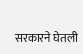सरकारने घेतली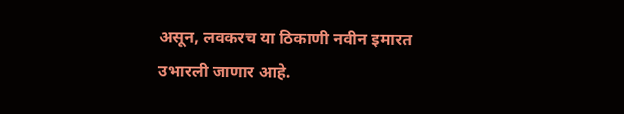असून, लवकरच या ठिकाणी नवीन इमारत उभारली जाणार आहे.